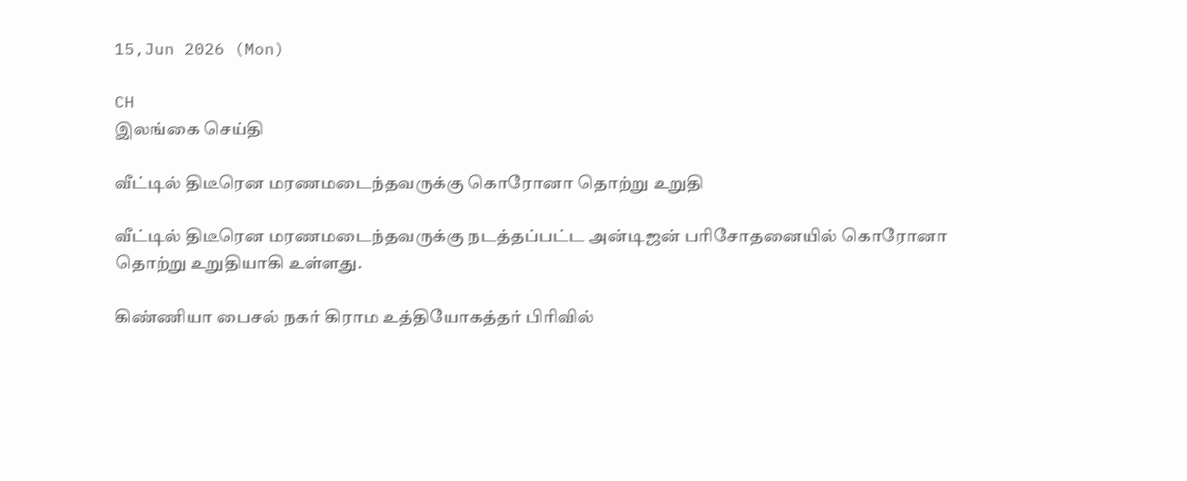15,Jun 2026 (Mon)

CH
இலங்கை செய்தி

வீட்டில் திடீரென மரணமடைந்தவருக்கு கொரோனா தொற்று உறுதி

வீட்டில் திடீரென மரணமடைந்தவருக்கு நடத்தப்பட்ட அன்டிஜன் பரிசோதனையில் கொரோனா தொற்று உறுதியாகி உள்ளது.

கிண்ணியா பைசல் நகர் கிராம உத்தியோகத்தர் பிரிவில்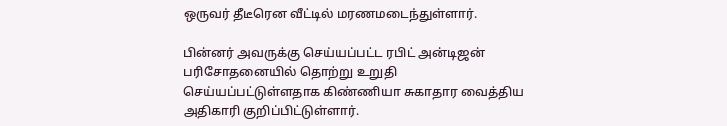ஒருவர் தீடீரென வீட்டில் மரணமடைந்துள்ளார்.

பின்னர் அவருக்கு செய்யப்பட்ட ரபிட் அன்டிஜன் பரிசோதனையில் தொற்று உறுதி செய்யப்பட்டுள்ளதாக கிண்ணியா சுகாதார வைத்திய அதிகாரி குறிப்பிட்டுள்ளார்.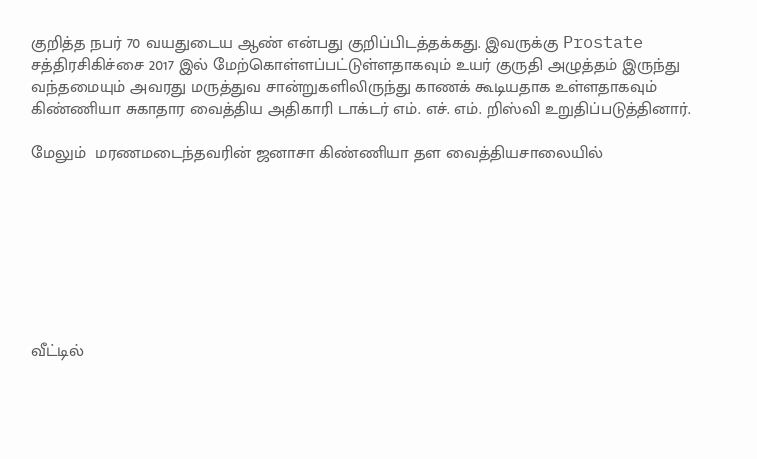குறித்த நபர் 70 வயதுடைய ஆண் என்பது குறிப்பிடத்தக்கது. இவருக்கு Prostate சத்திரசிகிச்சை 2017 இல் மேற்கொள்ளப்பட்டுள்ளதாகவும் உயர் குருதி அழுத்தம் இருந்து வந்தமையும் அவரது மருத்துவ சான்றுகளிலிருந்து காணக் கூடியதாக உள்ளதாகவும் கிண்ணியா சுகாதார வைத்திய அதிகாரி டாக்டர் எம். எச். எம். றிஸ்வி உறுதிப்படுத்தினார்.

மேலும்  மரணமடைந்தவரின் ஜனாசா கிண்ணியா தள வைத்தியசாலையில்








வீட்டில்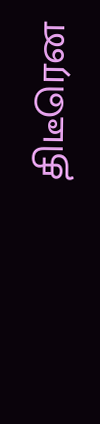திடீரென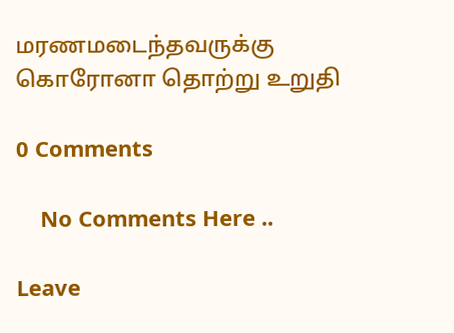மரணமடைந்தவருக்கு கொரோனா தொற்று உறுதி

0 Comments

    No Comments Here ..

Leave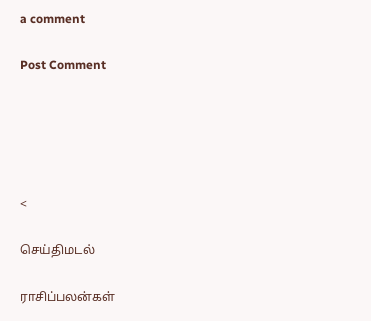a comment

Post Comment





<

செய்திமடல்

ராசிப்பலன்கள்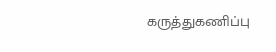கருத்துகணிப்பு